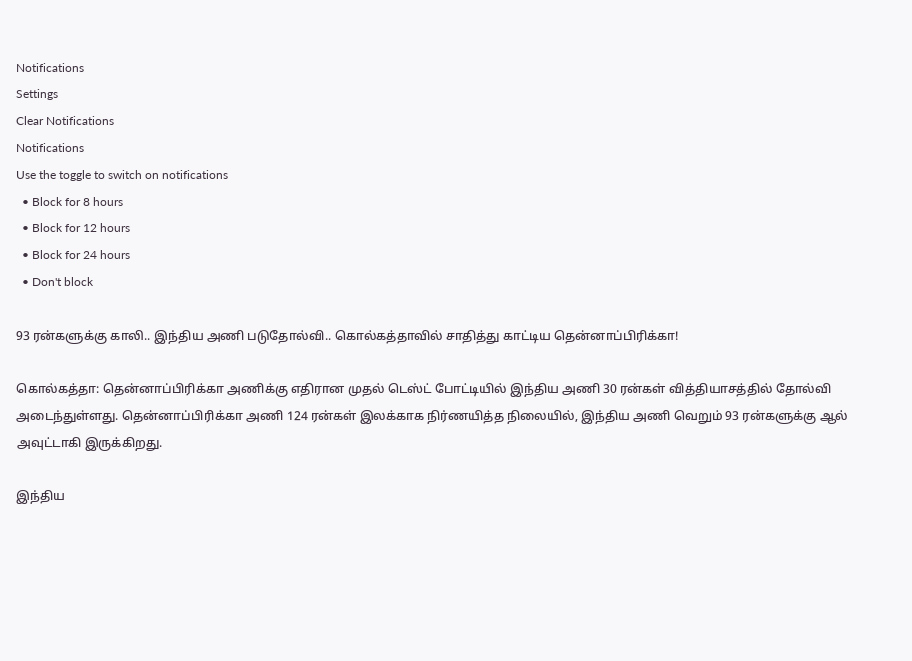Notifications
Settings
Clear Notifications
Notifications
Use the toggle to switch on notifications
  • Block for 8 hours
  • Block for 12 hours
  • Block for 24 hours
  • Don't block

93 ரன்களுக்கு காலி.. இந்திய அணி படுதோல்வி.. கொல்கத்தாவில் சாதித்து காட்டிய தென்னாப்பிரிக்கா!

கொல்கத்தா: தென்னாப்பிரிக்கா அணிக்கு எதிரான முதல் டெஸ்ட் போட்டியில் இந்திய அணி 30 ரன்கள் வித்தியாசத்தில் தோல்வி அடைந்துள்ளது. தென்னாப்பிரிக்கா அணி 124 ரன்கள் இலக்காக நிர்ணயித்த நிலையில், இந்திய அணி வெறும் 93 ரன்களுக்கு ஆல் அவுட்டாகி இருக்கிறது.

இந்திய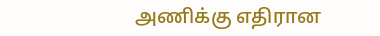அணிக்கு எதிரான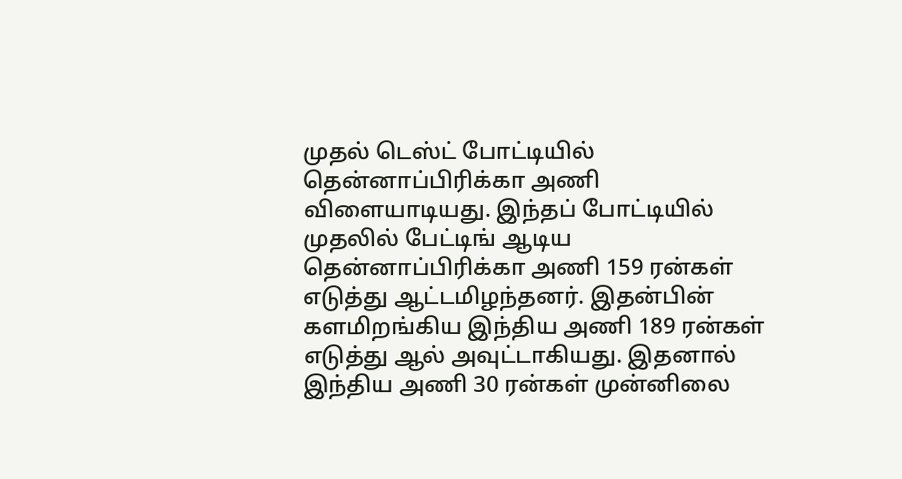முதல் டெஸ்ட் போட்டியில் தென்னாப்பிரிக்கா அணி விளையாடியது. இந்தப் போட்டியில் முதலில் பேட்டிங் ஆடிய தென்னாப்பிரிக்கா அணி 159 ரன்கள் எடுத்து ஆட்டமிழந்தனர். இதன்பின் களமிறங்கிய இந்திய அணி 189 ரன்கள் எடுத்து ஆல் அவுட்டாகியது. இதனால் இந்திய அணி 30 ரன்கள் முன்னிலை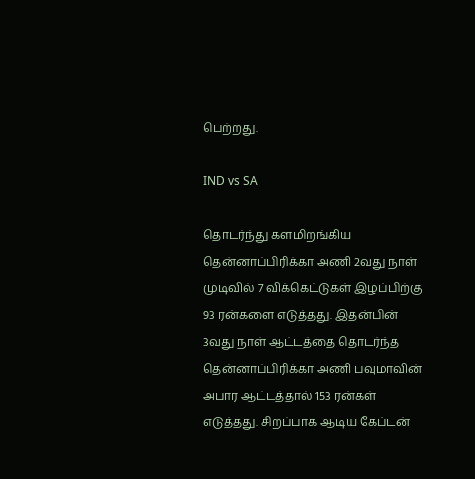பெற்றது.

IND vs SA

தொடர்ந்து களமிறங்கிய தென்னாப்பிரிக்கா அணி 2வது நாள் முடிவில் 7 விக்கெட்டுகள் இழப்பிற்கு 93 ரன்களை எடுத்தது. இதன்பின் 3வது நாள் ஆட்டத்தை தொடர்ந்த தென்னாப்பிரிக்கா அணி பவுமாவின் அபார ஆட்டத்தால் 153 ரன்கள் எடுத்தது. சிறப்பாக ஆடிய கேப்டன்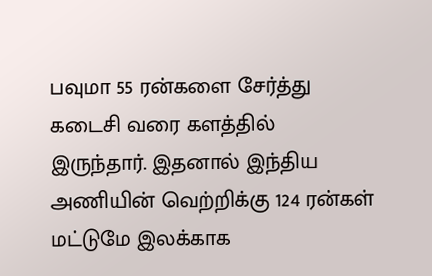பவுமா 55 ரன்களை சேர்த்து கடைசி வரை களத்தில் இருந்தார். இதனால் இந்திய அணியின் வெற்றிக்கு 124 ரன்கள் மட்டுமே இலக்காக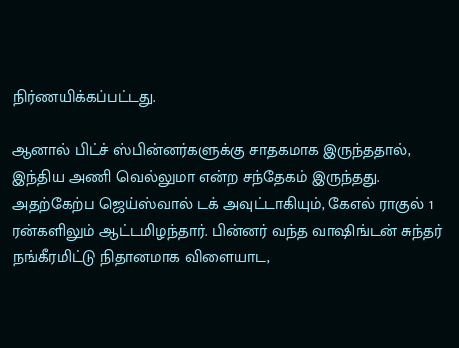நிர்ணயிக்கப்பட்டது.

ஆனால் பிட்ச் ஸ்பின்னர்களுக்கு சாதகமாக இருந்ததால், இந்திய அணி வெல்லுமா என்ற சந்தேகம் இருந்தது. அதற்கேற்ப ஜெய்ஸ்வால் டக் அவுட்டாகியும், கேஎல் ராகுல் 1 ரன்களிலும் ஆட்டமிழந்தார். பின்னர் வந்த வாஷிங்டன் சுந்தர் நங்கீரமிட்டு நிதானமாக விளையாட,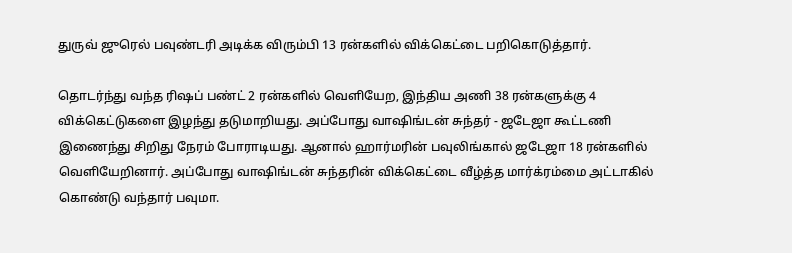துருவ் ஜுரெல் பவுண்டரி அடிக்க விரும்பி 13 ரன்களில் விக்கெட்டை பறிகொடுத்தார்.

தொடர்ந்து வந்த ரிஷப் பண்ட் 2 ரன்களில் வெளியேற, இந்திய அணி 38 ரன்களுக்கு 4 விக்கெட்டுகளை இழந்து தடுமாறியது. அப்போது வாஷிங்டன் சுந்தர் - ஜடேஜா கூட்டணி இணைந்து சிறிது நேரம் போராடியது. ஆனால் ஹார்மரின் பவுலிங்கால் ஜடேஜா 18 ரன்களில் வெளியேறினார். அப்போது வாஷிங்டன் சுந்தரின் விக்கெட்டை வீழ்த்த மார்க்ரம்மை அட்டாகில் கொண்டு வந்தார் பவுமா.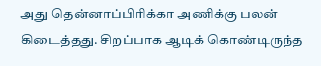அது தென்னாப்பிரிக்கா அணிக்கு பலன் கிடைத்தது. சிறப்பாக ஆடிக் கொண்டிருந்த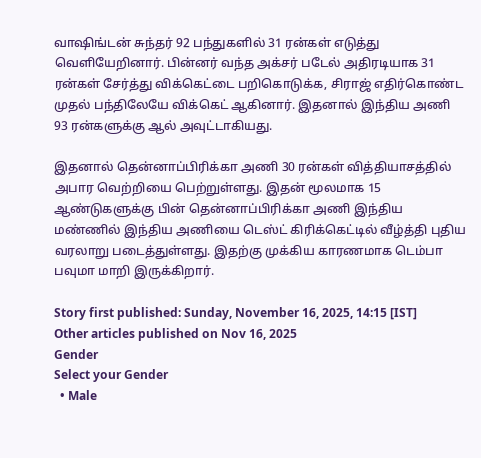வாஷிங்டன் சுந்தர் 92 பந்துகளில் 31 ரன்கள் எடுத்து வெளியேறினார். பின்னர் வந்த அக்சர் படேல் அதிரடியாக 31 ரன்கள் சேர்த்து விக்கெட்டை பறிகொடுக்க, சிராஜ் எதிர்கொண்ட முதல் பந்திலேயே விக்கெட் ஆகினார். இதனால் இந்திய அணி 93 ரன்களுக்கு ஆல் அவுட்டாகியது.

இதனால் தென்னாப்பிரிக்கா அணி 30 ரன்கள் வித்தியாசத்தில் அபார வெற்றியை பெற்றுள்ளது. இதன் மூலமாக 15 ஆண்டுகளுக்கு பின் தென்னாப்பிரிக்கா அணி இந்திய மண்ணில் இந்திய அணியை டெஸ்ட் கிரிக்கெட்டில் வீழ்த்தி புதிய வரலாறு படைத்துள்ளது. இதற்கு முக்கிய காரணமாக டெம்பா பவுமா மாறி இருக்கிறார்.

Story first published: Sunday, November 16, 2025, 14:15 [IST]
Other articles published on Nov 16, 2025
Gender
Select your Gender
  • Male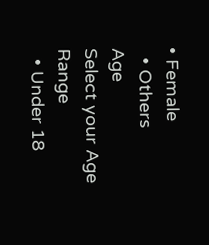• Female
  • Others
Age
Select your Age Range
  • Under 18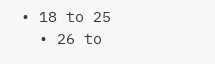• 18 to 25
  • 26 to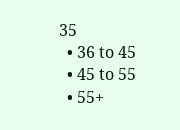35
  • 36 to 45
  • 45 to 55
  • 55+